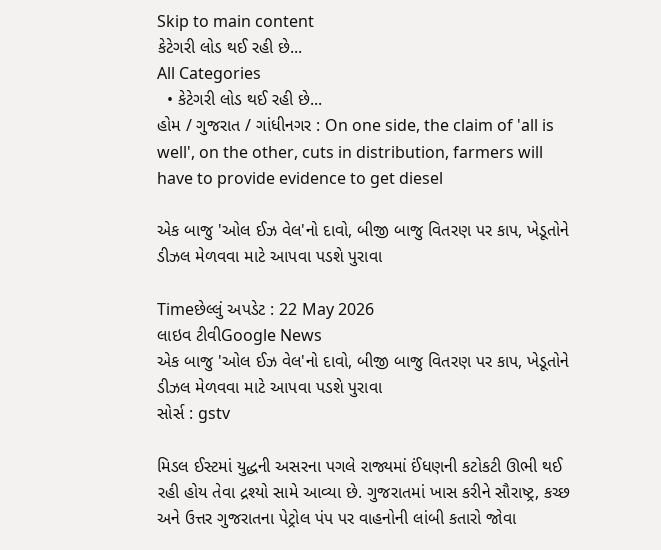Skip to main content
કેટેગરી લોડ થઈ રહી છે...
All Categories
  • કેટેગરી લોડ થઈ રહી છે...
હોમ / ગુજરાત / ગાંધીનગર : On one side, the claim of 'all is well', on the other, cuts in distribution, farmers will have to provide evidence to get diesel

એક બાજુ 'ઓલ ઈઝ વેલ'નો દાવો, બીજી બાજુ વિતરણ પર કાપ, ખેડૂતોને ડીઝલ મેળવવા માટે આપવા પડશે પુરાવા

Timeછેલ્લું અપડેટ : 22 May 2026
લાઇવ ટીવીGoogle News
એક બાજુ 'ઓલ ઈઝ વેલ'નો દાવો, બીજી બાજુ વિતરણ પર કાપ, ખેડૂતોને ડીઝલ મેળવવા માટે આપવા પડશે પુરાવા
સોર્સ : gstv

મિડલ ઈસ્ટમાં યુદ્ધની અસરના પગલે રાજ્યમાં ઈંધણની કટોકટી ઊભી થઈ રહી હોય તેવા દ્રશ્યો સામે આવ્યા છે. ગુજરાતમાં ખાસ કરીને સૌરાષ્ટ્ર, કચ્છ અને ઉત્તર ગુજરાતના પેટ્રોલ પંપ પર વાહનોની લાંબી કતારો જોવા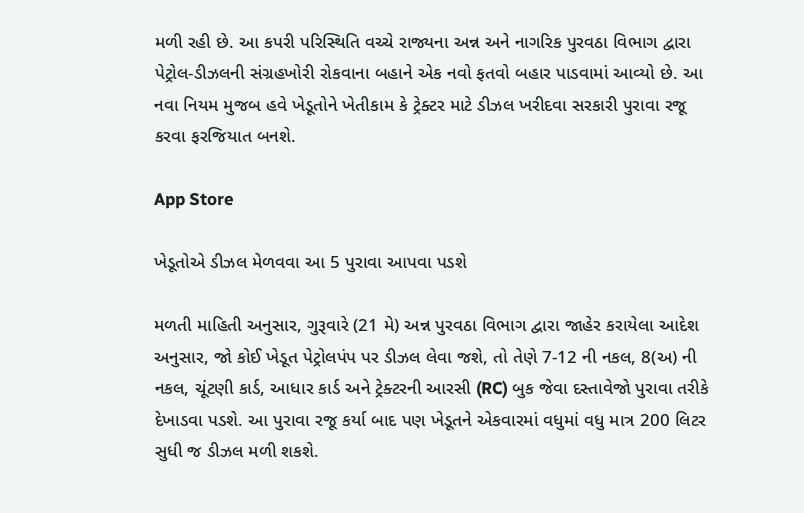મળી રહી છે. આ કપરી પરિસ્થિતિ વચ્ચે રાજ્યના અન્ન અને નાગરિક પુરવઠા વિભાગ દ્વારા પેટ્રોલ-ડીઝલની સંગ્રહખોરી રોકવાના બહાને એક નવો ફતવો બહાર પાડવામાં આવ્યો છે. આ નવા નિયમ મુજબ હવે ખેડૂતોને ખેતીકામ કે ટ્રેક્ટર માટે ડીઝલ ખરીદવા સરકારી પુરાવા રજૂ કરવા ફરજિયાત બનશે.

App Store

ખેડૂતોએ ડીઝલ મેળવવા આ 5 પુરાવા આપવા પડશે

મળતી માહિતી અનુસાર, ગુરૂવારે (21 મે) અન્ન પુરવઠા વિભાગ દ્વારા જાહેર કરાયેલા આદેશ અનુસાર, જો કોઈ ખેડૂત પેટ્રોલપંપ પર ડીઝલ લેવા જશે, તો તેણે 7-12 ની નકલ, 8(અ) ની નકલ, ચૂંટણી કાર્ડ, આધાર કાર્ડ અને ટ્રેક્ટરની આરસી (RC) બુક જેવા દસ્તાવેજો પુરાવા તરીકે દેખાડવા પડશે. આ પુરાવા રજૂ કર્યા બાદ પણ ખેડૂતને એકવારમાં વધુમાં વધુ માત્ર 200 લિટર સુધી જ ડીઝલ મળી શકશે.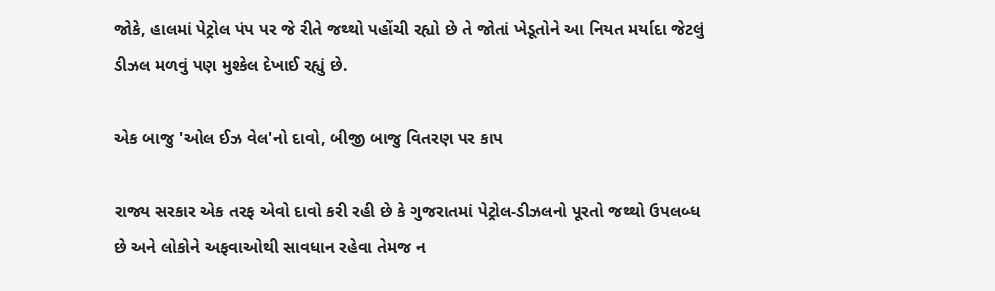જોકે, હાલમાં પેટ્રોલ પંપ પર જે રીતે જથ્થો પહોંચી રહ્યો છે તે જોતાં ખેડૂતોને આ નિયત મર્યાદા જેટલું ડીઝલ મળવું પણ મુશ્કેલ દેખાઈ રહ્યું છે.

એક બાજુ 'ઓલ ઈઝ વેલ'નો દાવો, બીજી બાજુ વિતરણ પર કાપ

રાજ્ય સરકાર એક તરફ એવો દાવો કરી રહી છે કે ગુજરાતમાં પેટ્રોલ-ડીઝલનો પૂરતો જથ્થો ઉપલબ્ધ છે અને લોકોને અફવાઓથી સાવધાન રહેવા તેમજ ન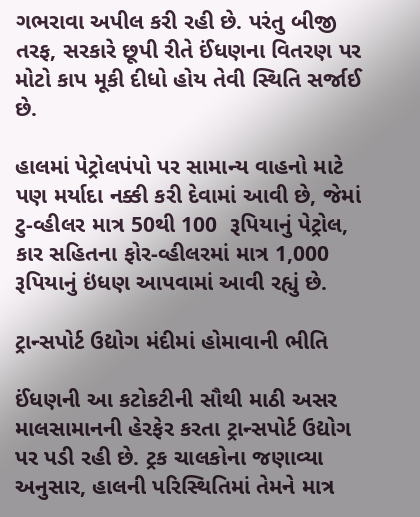ગભરાવા અપીલ કરી રહી છે. પરંતુ બીજી તરફ, સરકારે છૂપી રીતે ઈંધણના વિતરણ પર મોટો કાપ મૂકી દીધો હોય તેવી સ્થિતિ સર્જાઈ છે.

હાલમાં પેટ્રોલપંપો પર સામાન્ય વાહનો માટે પણ મર્યાદા નક્કી કરી દેવામાં આવી છે, જેમાં ટુ-વ્હીલર માત્ર 50થી 100  રૂપિયાનું પેટ્રોલ, કાર સહિતના ફોર-વ્હીલરમાં માત્ર 1,000 રૂપિયાનું ઇંધણ આપવામાં આવી રહ્યું છે.

ટ્રાન્સપોર્ટ ઉદ્યોગ મંદીમાં હોમાવાની ભીતિ

ઈંધણની આ કટોકટીની સૌથી માઠી અસર માલસામાનની હેરફેર કરતા ટ્રાન્સપોર્ટ ઉદ્યોગ પર પડી રહી છે. ટ્રક ચાલકોના જણાવ્યા અનુસાર, હાલની પરિસ્થિતિમાં તેમને માત્ર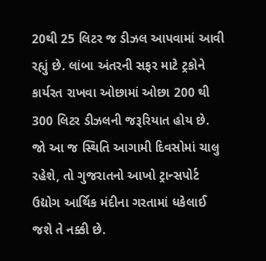20થી 25 લિટર જ ડીઝલ આપવામાં આવી રહ્યું છે. લાંબા અંતરની સફર માટે ટ્રકોને કાર્યરત રાખવા ઓછામાં ઓછા 200 થી 300 લિટર ડીઝલની જરૂરિયાત હોય છે. જો આ જ સ્થિતિ આગામી દિવસોમાં ચાલુ રહેશે, તો ગુજરાતનો આખો ટ્રાન્સપોર્ટ ઉદ્યોગ આર્થિક મંદીના ગરતામાં ધકેલાઈ જશે તે નક્કી છે.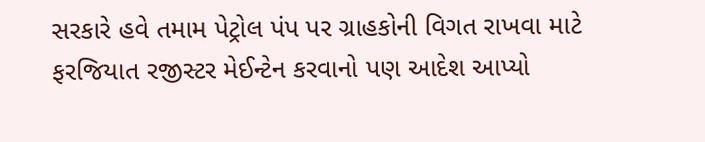સરકારે હવે તમામ પેટ્રોલ પંપ પર ગ્રાહકોની વિગત રાખવા માટે ફરજિયાત રજીસ્ટર મેઈન્ટેન કરવાનો પણ આદેશ આપ્યો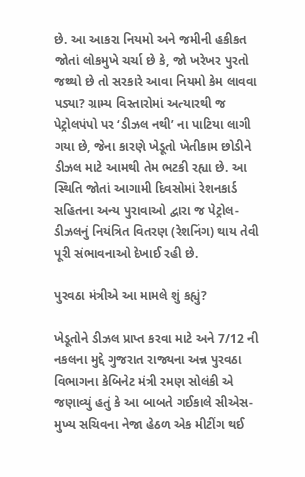છે. આ આકરા નિયમો અને જમીની હકીકત જોતાં લોકમુખે ચર્ચા છે કે, જો ખરેખર પુરતો જથ્થો છે તો સરકારે આવા નિયમો કેમ લાવવા પડ્યા? ગ્રામ્ય વિસ્તારોમાં અત્યારથી જ પેટ્રોલપંપો પર ‘ડીઝલ નથી’ ના પાટિયા લાગી ગયા છે, જેના કારણે ખેડૂતો ખેતીકામ છોડીને ડીઝલ માટે આમથી તેમ ભટકી રહ્યા છે. આ સ્થિતિ જોતાં આગામી દિવસોમાં રેશનકાર્ડ સહિતના અન્ય પુરાવાઓ દ્વારા જ પેટ્રોલ-ડીઝલનું નિયંત્રિત વિતરણ (રેશનિંગ) થાય તેવી પૂરી સંભાવનાઓ દેખાઈ રહી છે.

પુરવઠા મંત્રીએ આ મામલે શું કહ્યું?

ખેડૂતોને ડીઝલ પ્રાપ્ત કરવા માટે અને 7/12 ની નકલના મુદ્દે ગુજરાત રાજ્યના અન્ન પુરવઠા વિભાગના કેબિનેટ મંત્રી રમણ સોલંકી એ જણાવ્યું હતું કે આ બાબતે ગઈકાલે સીએસ-મુખ્ય સચિવના નેજા હેઠળ એક મીટીંગ થઈ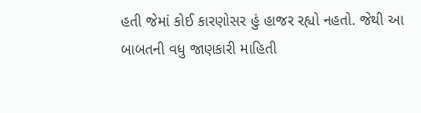હતી જેમાં કોઈ કારણોસર હું હાજર રહ્યો નહતો. જેથી આ બાબતની વધુ જાણકારી માહિતી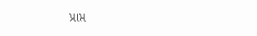પ્રાપ્ત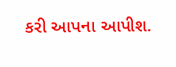કરી આપના આપીશ.